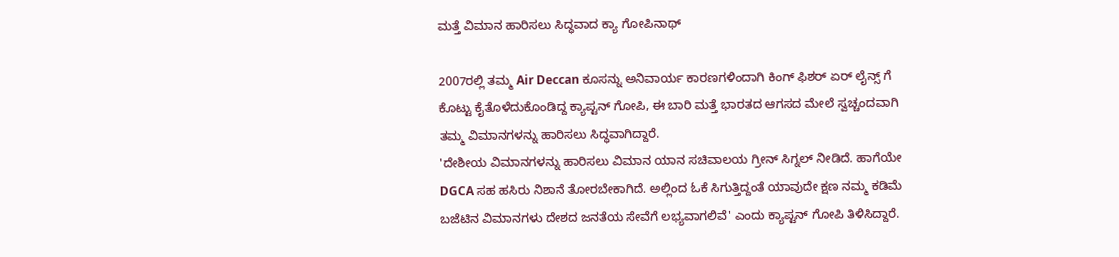ಮತ್ತೆ ವಿಮಾನ ಹಾರಿಸಲು ಸಿದ್ಧವಾದ ಕ್ಯಾ ಗೋಪಿನಾಥ್

2007ರಲ್ಲಿ ತಮ್ಮ Air Deccan ಕೂಸನ್ನು ಅನಿವಾರ್ಯ ಕಾರಣಗಳಿಂದಾಗಿ ಕಿಂಗ್ ಫಿಶರ್ ಏರ್ ಲೈನ್ಸ್ ಗೆ ಕೊಟ್ಟು ಕೈತೊಳೆದುಕೊಂಡಿದ್ದ ಕ್ಯಾಪ್ಟನ್ ಗೋಪಿ, ಈ ಬಾರಿ ಮತ್ತೆ ಭಾರತದ ಆಗಸದ ಮೇಲೆ ಸ್ವಚ್ಚಂದವಾಗಿ ತಮ್ಮ ವಿಮಾನಗಳನ್ನು ಹಾರಿಸಲು ಸಿದ್ಧವಾಗಿದ್ದಾರೆ.
'ದೇಶೀಯ ವಿಮಾನಗಳನ್ನು ಹಾರಿಸಲು ವಿಮಾನ ಯಾನ ಸಚಿವಾಲಯ ಗ್ರೀನ್ ಸಿಗ್ನಲ್ ನೀಡಿದೆ. ಹಾಗೆಯೇ DGCA ಸಹ ಹಸಿರು ನಿಶಾನೆ ತೋರಬೇಕಾಗಿದೆ. ಅಲ್ಲಿಂದ ಓಕೆ ಸಿಗುತ್ತಿದ್ದಂತೆ ಯಾವುದೇ ಕ್ಷಣ ನಮ್ಮ ಕಡಿಮೆ ಬಜೆಟಿನ ವಿಮಾನಗಳು ದೇಶದ ಜನತೆಯ ಸೇವೆಗೆ ಲಭ್ಯವಾಗಲಿವೆ' ಎಂದು ಕ್ಯಾಪ್ಟನ್ ಗೋಪಿ ತಿಳಿಸಿದ್ದಾರೆ.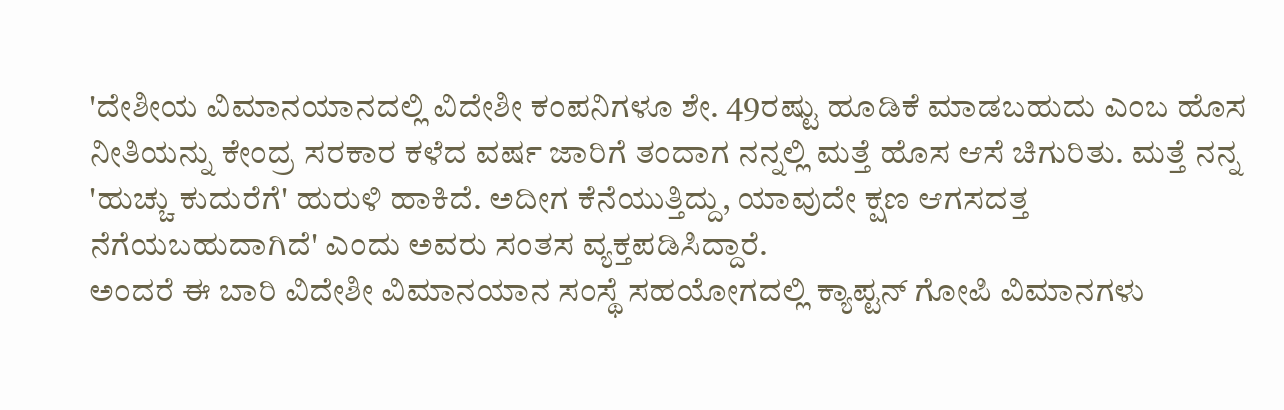'ದೇಶೀಯ ವಿಮಾನಯಾನದಲ್ಲಿ ವಿದೇಶೀ ಕಂಪನಿಗಳೂ ಶೇ. 49ರಷ್ಟು ಹೂಡಿಕೆ ಮಾಡಬಹುದು ಎಂಬ ಹೊಸ ನೀತಿಯನ್ನು ಕೇಂದ್ರ ಸರಕಾರ ಕಳೆದ ವರ್ಷ ಜಾರಿಗೆ ತಂದಾಗ ನನ್ನಲ್ಲಿ ಮತ್ತೆ ಹೊಸ ಆಸೆ ಚಿಗುರಿತು. ಮತ್ತೆ ನನ್ನ 'ಹುಚ್ಚು ಕುದುರೆಗೆ' ಹುರುಳಿ ಹಾಕಿದೆ. ಅದೀಗ ಕೆನೆಯುತ್ತಿದ್ದು, ಯಾವುದೇ ಕ್ಷಣ ಆಗಸದತ್ತ ನೆಗೆಯಬಹುದಾಗಿದೆ' ಎಂದು ಅವರು ಸಂತಸ ವ್ಯಕ್ತಪಡಿಸಿದ್ದಾರೆ.
ಅಂದರೆ ಈ ಬಾರಿ ವಿದೇಶೀ ವಿಮಾನಯಾನ ಸಂಸ್ಥೆ ಸಹಯೋಗದಲ್ಲಿ ಕ್ಯಾಪ್ಟನ್ ಗೋಪಿ ವಿಮಾನಗಳು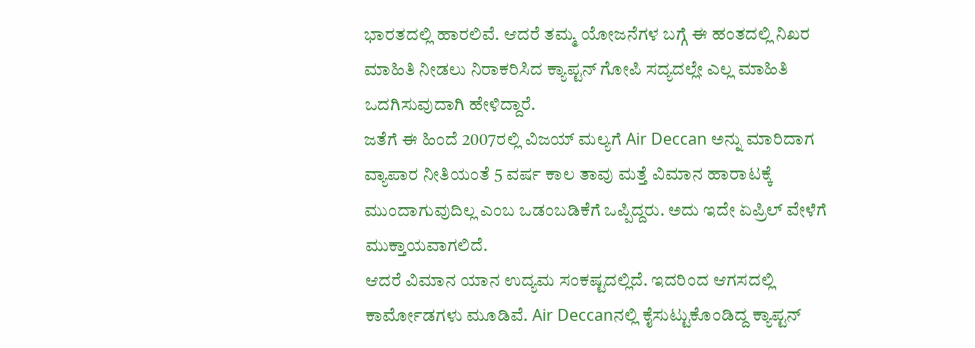ಭಾರತದಲ್ಲಿ ಹಾರಲಿವೆ. ಆದರೆ ತಮ್ಮ ಯೋಜನೆಗಳ ಬಗ್ಗೆ ಈ ಹಂತದಲ್ಲಿ ನಿಖರ ಮಾಹಿತಿ ನೀಡಲು ನಿರಾಕರಿಸಿದ ಕ್ಯಾಪ್ಟನ್ ಗೋಪಿ ಸದ್ಯದಲ್ಲೇ ಎಲ್ಲ ಮಾಹಿತಿ ಒದಗಿಸುವುದಾಗಿ ಹೇಳಿದ್ದಾರೆ.
ಜತೆಗೆ ಈ ಹಿಂದೆ 2007ರಲ್ಲಿ ವಿಜಯ್ ಮಲ್ಯಗೆ Air Deccan ಅನ್ನು ಮಾರಿದಾಗ ವ್ಯಾಪಾರ ನೀತಿಯಂತೆ 5 ವರ್ಷ ಕಾಲ ತಾವು ಮತ್ತೆ ವಿಮಾನ ಹಾರಾಟಕ್ಕೆ ಮುಂದಾಗುವುದಿಲ್ಲ ಎಂಬ ಒಡಂಬಡಿಕೆಗೆ ಒಪ್ಪಿದ್ದರು. ಅದು ಇದೇ ಏಪ್ರಿಲ್ ವೇಳೆಗೆ ಮುಕ್ತಾಯವಾಗಲಿದೆ.
ಆದರೆ ವಿಮಾನ ಯಾನ ಉದ್ಯಮ ಸಂಕಷ್ಟದಲ್ಲಿದೆ. ಇದರಿಂದ ಆಗಸದಲ್ಲಿ ಕಾರ್ಮೋಡಗಳು ಮೂಡಿವೆ. Air Deccanನಲ್ಲಿ ಕೈಸುಟ್ಟುಕೊಂಡಿದ್ದ ಕ್ಯಾಪ್ಟನ್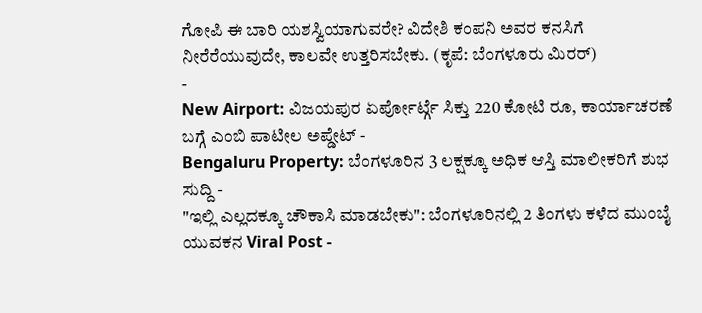ಗೋಪಿ ಈ ಬಾರಿ ಯಶಸ್ವಿಯಾಗುವರೇ? ವಿದೇಶಿ ಕಂಪನಿ ಅವರ ಕನಸಿಗೆ ನೀರೆರೆಯುವುದೇ, ಕಾಲವೇ ಉತ್ತರಿಸಬೇಕು. (ಕೃಪೆ: ಬೆಂಗಳೂರು ಮಿರರ್)
-
New Airport: ವಿಜಯಪುರ ಏರ್ಪೋರ್ಟ್ಗೆ ಸಿಕ್ತು 220 ಕೋಟಿ ರೂ, ಕಾರ್ಯಾಚರಣೆ ಬಗ್ಗೆ ಎಂಬಿ ಪಾಟೀಲ ಅಪ್ಡೇಟ್ -
Bengaluru Property: ಬೆಂಗಳೂರಿನ 3 ಲಕ್ಷಕ್ಕೂ ಅಧಿಕ ಆಸ್ತಿ ಮಾಲೀಕರಿಗೆ ಶುಭ ಸುದ್ದಿ -
"ಇಲ್ಲಿ ಎಲ್ಲದಕ್ಕೂ ಚೌಕಾಸಿ ಮಾಡಬೇಕು": ಬೆಂಗಳೂರಿನಲ್ಲಿ 2 ತಿಂಗಳು ಕಳೆದ ಮುಂಬೈ ಯುವಕನ Viral Post -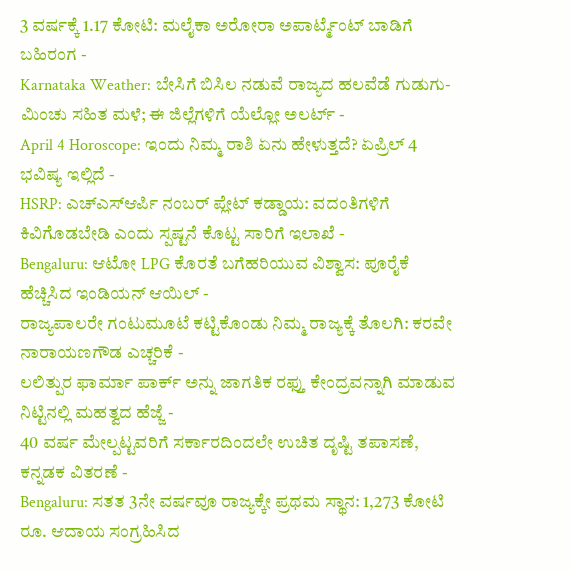3 ವರ್ಷಕ್ಕೆ 1.17 ಕೋಟಿ: ಮಲೈಕಾ ಅರೋರಾ ಅಪಾರ್ಟ್ಮೆಂಟ್ ಬಾಡಿಗೆ ಬಹಿರಂಗ -
Karnataka Weather: ಬೇಸಿಗೆ ಬಿಸಿಲ ನಡುವೆ ರಾಜ್ಯದ ಹಲವೆಡೆ ಗುಡುಗು-ಮಿಂಚು ಸಹಿತ ಮಳೆ; ಈ ಜಿಲ್ಲೆಗಳಿಗೆ ಯೆಲ್ಲೋ ಅಲರ್ಟ್ -
April 4 Horoscope: ಇಂದು ನಿಮ್ಮ ರಾಶಿ ಏನು ಹೇಳುತ್ತದೆ? ಏಪ್ರಿಲ್ 4 ಭವಿಷ್ಯ ಇಲ್ಲಿದೆ -
HSRP: ಎಚ್ಎಸ್ಆರ್ಪಿ ನಂಬರ್ ಪ್ಲೇಟ್ ಕಡ್ಡಾಯ: ವದಂತಿಗಳಿಗೆ ಕಿವಿಗೊಡಬೇಡಿ ಎಂದು ಸ್ಪಷ್ಟನೆ ಕೊಟ್ಟ ಸಾರಿಗೆ ಇಲಾಖೆ -
Bengaluru: ಆಟೋ LPG ಕೊರತೆ ಬಗೆಹರಿಯುವ ವಿಶ್ವಾಸ: ಪೂರೈಕೆ ಹೆಚ್ಚಿಸಿದ ಇಂಡಿಯನ್ ಆಯಿಲ್ -
ರಾಜ್ಯಪಾಲರೇ ಗಂಟುಮೂಟೆ ಕಟ್ಟಿಕೊಂಡು ನಿಮ್ಮ ರಾಜ್ಯಕ್ಕೆ ತೊಲಗಿ: ಕರವೇ ನಾರಾಯಣಗೌಡ ಎಚ್ಚರಿಕೆ -
ಲಲಿತ್ಪುರ ಫಾರ್ಮಾ ಪಾರ್ಕ್ ಅನ್ನು ಜಾಗತಿಕ ರಫ್ತು ಕೇಂದ್ರವನ್ನಾಗಿ ಮಾಡುವ ನಿಟ್ಟಿನಲ್ಲಿ ಮಹತ್ವದ ಹೆಜ್ಜೆ -
40 ವರ್ಷ ಮೇಲ್ಪಟ್ಟವರಿಗೆ ಸರ್ಕಾರದಿಂದಲೇ ಉಚಿತ ದೃಷ್ಟಿ ತಪಾಸಣೆ, ಕನ್ನಡಕ ವಿತರಣೆ -
Bengaluru: ಸತತ 3ನೇ ವರ್ಷವೂ ರಾಜ್ಯಕ್ಕೇ ಪ್ರಥಮ ಸ್ಥಾನ: 1,273 ಕೋಟಿ ರೂ. ಆದಾಯ ಸಂಗ್ರಹಿಸಿದ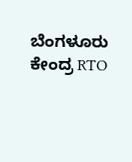ಬೆಂಗಳೂರು ಕೇಂದ್ರ RTO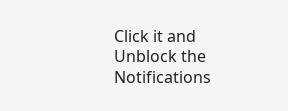Click it and Unblock the Notifications